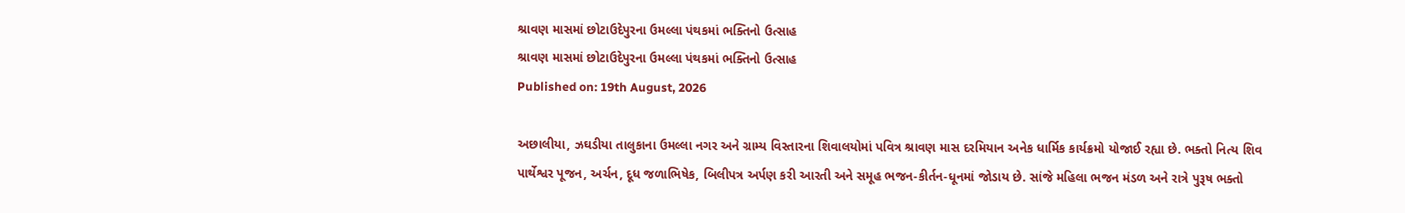શ્રાવણ માસમાં છોટાઉદેપુરના ઉમલ્લા પંથકમાં ભક્તિનો ઉત્સાહ
શ્રાવણ માસમાં છોટાઉદેપુરના ઉમલ્લા પંથકમાં ભક્તિનો ઉત્સાહ
Published on: 19th August, 2026

અછાલીયા, ઝઘડીયા તાલુકાના ઉમલ્લા નગર અને ગ્રામ્ય વિસ્તારના શિવાલયોમાં પવિત્ર શ્રાવણ માસ દરમિયાન અનેક ધાર્મિક કાર્યક્રમો યોજાઈ રહ્યા છે. ભક્તો નિત્ય શિવ પાર્થેશ્વર પૂજન, અર્ચન, દૂધ જળાભિષેક, બિલીપત્ર અર્પણ કરી આરતી અને સમૂહ ભજન-કીર્તન-ધૂનમાં જોડાય છે. સાંજે મહિલા ભજન મંડળ અને રાત્રે પુરૂષ ભક્તો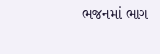ભજનમાં ભાગ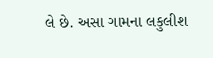લે છે. અસા ગામના લકુલીશ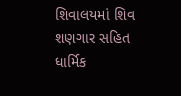શિવાલયમાં શિવ શણગાર સહિત ધાર્મિક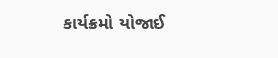કાર્યક્રમો યોજાઈ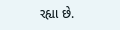રહ્યા છે.